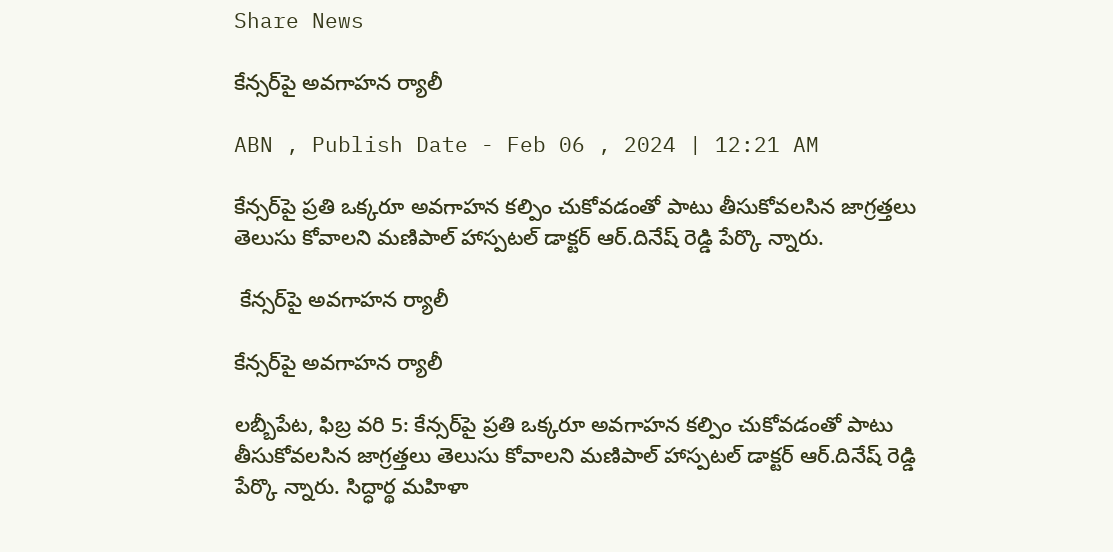Share News

కేన్సర్‌పై అవగాహన ర్యాలీ

ABN , Publish Date - Feb 06 , 2024 | 12:21 AM

కేన్సర్‌పై ప్రతి ఒక్కరూ అవగాహన కల్పిం చుకోవడంతో పాటు తీసుకోవలసిన జాగ్రత్తలు తెలుసు కోవాలని మణిపాల్‌ హాస్పటల్‌ డాక్టర్‌ ఆర్‌.దినేష్‌ రెడ్డి పేర్కొ న్నారు.

 కేన్సర్‌పై అవగాహన ర్యాలీ

కేన్సర్‌పై అవగాహన ర్యాలీ

లబ్బీపేట, ఫిబ్ర వరి 5: కేన్సర్‌పై ప్రతి ఒక్కరూ అవగాహన కల్పిం చుకోవడంతో పాటు తీసుకోవలసిన జాగ్రత్తలు తెలుసు కోవాలని మణిపాల్‌ హాస్పటల్‌ డాక్టర్‌ ఆర్‌.దినేష్‌ రెడ్డి పేర్కొ న్నారు. సిద్ధార్థ మహిళా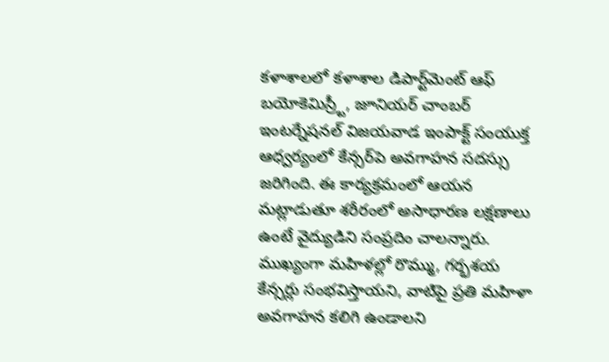కళాశాలలో కళాశాల డిపార్ట్‌మెంట్‌ ఆఫ్‌ బయోకెమిస్ర్టీ, జూనియర్‌ చాంబర్‌ ఇంటర్నేషనల్‌ విజయవాడ ఇంపాక్ట్‌ సంయుక్త ఆధ్వర్యంలో కేన్సర్‌పె అవగాహన సదస్సు జరిగింది. ఈ కార్యక్రమంలో ఆయన మట్లాడుతూ శరీరంలో అసాధారణ లక్షణాలు ఉంటే వైద్యుడిని సంప్రదిం చాలన్నారు. ముఖ్యంగా మహిళల్లో రొమ్ము, గర్భశయ కేన్సర్లు సంభవిస్తాయని, వాటిపై ప్రతి మహిళా అవగాహన కలిగి ఉండాలని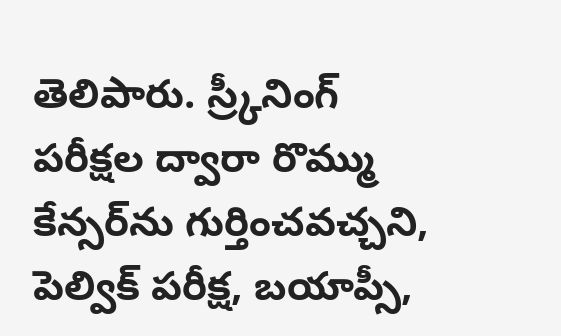తెలిపారు. స్ర్కీనింగ్‌ పరీక్షల ద్వారా రొమ్ము కేన్సర్‌ను గుర్తించవచ్చని, పెల్విక్‌ పరీక్ష, బయాప్సీ,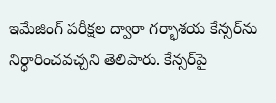ఇమేజింగ్‌ పరీక్షల ద్వారా గర్భాశయ కేన్సర్‌ను నిర్ధారించవచ్చని తెలిపారు. కేన్సర్‌పై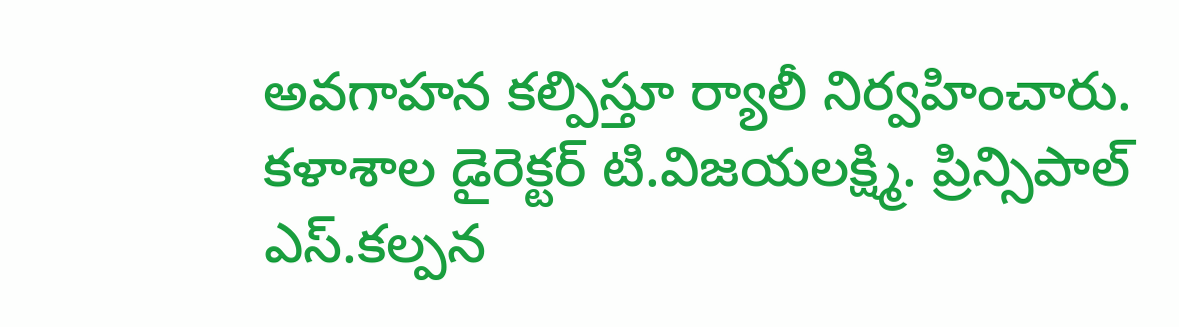అవగాహన కల్పిస్తూ ర్యాలీ నిర్వహించారు. కళాశాల డైరెక్టర్‌ టి.విజయలక్ష్మి. ప్రిన్సిపాల్‌ ఎస్‌.కల్పన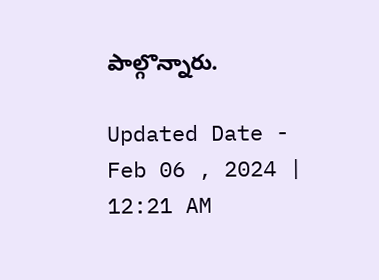పాల్గొన్నారు.

Updated Date - Feb 06 , 2024 | 12:21 AM